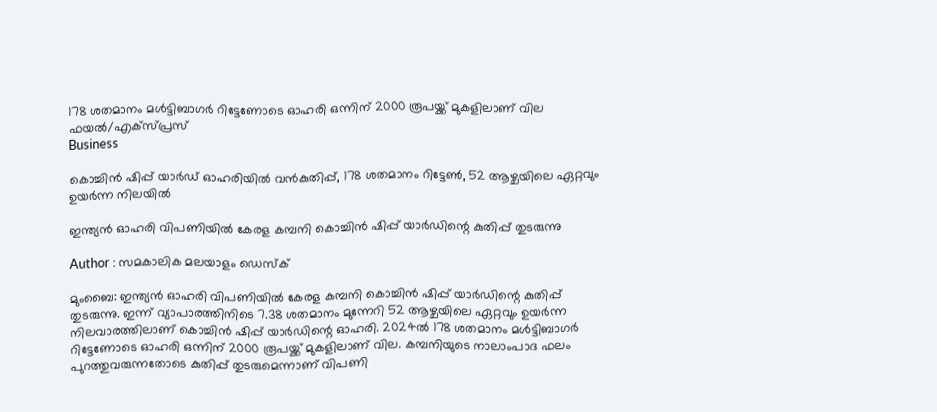178 ശതമാനം മള്‍ട്ടിബാഗര്‍ റിട്ടേണോടെ ഓഹരി ഒന്നിന് 2000 രൂപയ്ക്ക് മുകളിലാണ് വില ഫയൽ/എക്സ്പ്രസ്
Business

കൊച്ചിന്‍ ഷിപ്പ് യാര്‍ഡ് ഓഹരിയില്‍ വന്‍കുതിപ്പ്, 178 ശതമാനം റിട്ടേണ്‍, 52 ആഴ്ചയിലെ ഏറ്റവും ഉയര്‍ന്ന നിലയില്‍

ഇന്ത്യന്‍ ഓഹരി വിപണിയില്‍ കേരള കമ്പനി കൊച്ചിന്‍ ഷിപ്പ് യാര്‍ഡിന്റെ കുതിപ്പ് തുടരുന്നു

Author : സമകാലിക മലയാളം ഡെസ്ക്

മുംബൈ: ഇന്ത്യന്‍ ഓഹരി വിപണിയില്‍ കേരള കമ്പനി കൊച്ചിന്‍ ഷിപ്പ് യാര്‍ഡിന്റെ കുതിപ്പ് തുടരുന്നു. ഇന്ന് വ്യാപാരത്തിനിടെ 7.38 ശതമാനം മുന്നേറി 52 ആഴ്ചയിലെ ഏറ്റവും ഉയര്‍ന്ന നിലവാരത്തിലാണ് കൊച്ചിന്‍ ഷിപ്പ് യാര്‍ഡിന്റെ ഓഹരി. 2024ല്‍ 178 ശതമാനം മള്‍ട്ടിബാഗര്‍ റിട്ടേണോടെ ഓഹരി ഒന്നിന് 2000 രൂപയ്ക്ക് മുകളിലാണ് വില. കമ്പനിയുടെ നാലാംപാദ ഫലം പുറത്തുവരുന്നതോടെ കുതിപ്പ് തുടരുമെന്നാണ് വിപണി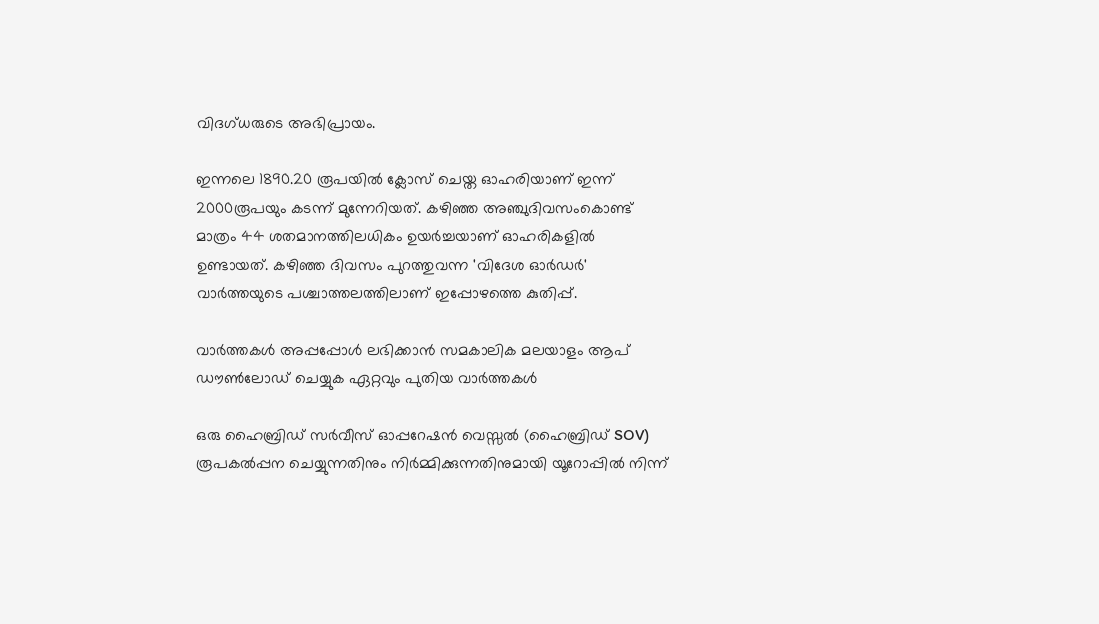വിദഗ്ധരുടെ അഭിപ്രായം.

ഇന്നലെ 1890.20 രൂപയില്‍ ക്ലോസ് ചെയ്ത ഓഹരിയാണ് ഇന്ന് 2000രൂപയും കടന്ന് മുന്നേറിയത്. കഴിഞ്ഞ അഞ്ചുദിവസംകൊണ്ട് മാത്രം 44 ശതമാനത്തിലധികം ഉയര്‍ച്ചയാണ് ഓഹരികളില്‍ ഉണ്ടായത്. കഴിഞ്ഞ ദിവസം പുറത്തുവന്ന 'വിദേശ ഓര്‍ഡര്‍' വാര്‍ത്തയുടെ പശ്ചാത്തലത്തിലാണ് ഇപ്പോഴത്തെ കുതിപ്പ്.

വാര്‍ത്തകള്‍ അപ്പപ്പോള്‍ ലഭിക്കാന്‍ സമകാലിക മലയാളം ആപ് ഡൗണ്‍ലോഡ് ചെയ്യുക ഏറ്റവും പുതിയ വാര്‍ത്തകള്‍

ഒരു ഹൈബ്രിഡ് സര്‍വീസ് ഓപ്പറേഷന്‍ വെസ്സല്‍ (ഹൈബ്രിഡ് SOV) രൂപകല്‍പ്പന ചെയ്യുന്നതിനും നിര്‍മ്മിക്കുന്നതിനുമായി യൂറോപ്പില്‍ നിന്ന്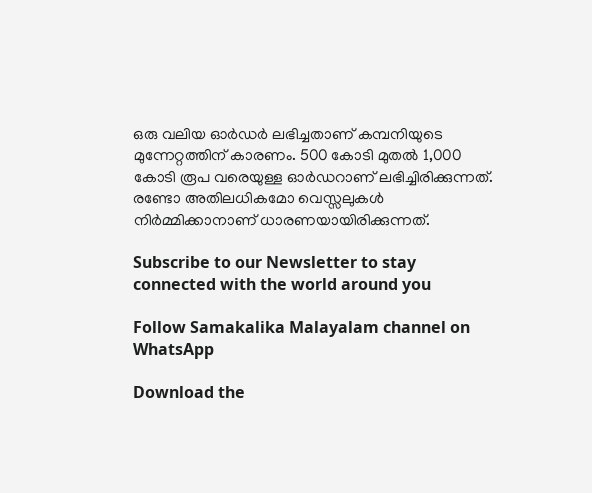ഒരു വലിയ ഓര്‍ഡര്‍ ലഭിച്ചതാണ് കമ്പനിയുടെ മുന്നേറ്റത്തിന് കാരണം. 500 കോടി മുതല്‍ 1,000 കോടി രൂപ വരെയുള്ള ഓര്‍ഡറാണ് ലഭിച്ചിരിക്കുന്നത്. രണ്ടോ അതിലധികമോ വെസ്സലുകള്‍ നിര്‍മ്മിക്കാനാണ് ധാരണയായിരിക്കുന്നത്.

Subscribe to our Newsletter to stay connected with the world around you

Follow Samakalika Malayalam channel on WhatsApp

Download the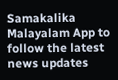Samakalika Malayalam App to follow the latest news updates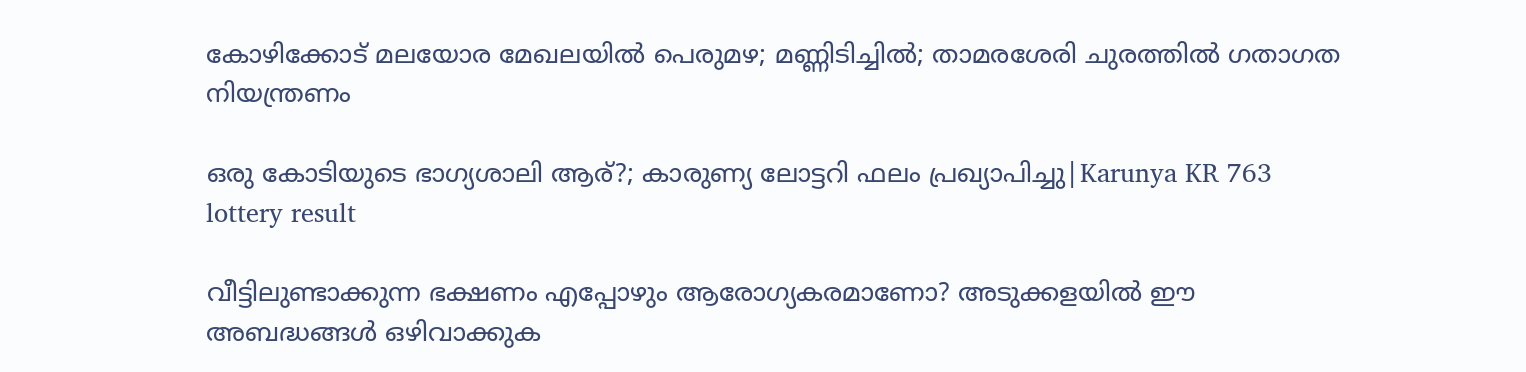കോഴിക്കോട് മലയോര മേഖലയില്‍ പെരുമഴ; മണ്ണിടിച്ചില്‍; താമരശേരി ചുരത്തില്‍ ഗതാഗത നിയന്ത്രണം

ഒരു കോടിയുടെ ഭാഗ്യശാലി ആര്?; കാരുണ്യ ലോട്ടറി ഫലം പ്രഖ്യാപിച്ചു|Karunya KR 763 lottery result

വീട്ടിലുണ്ടാക്കുന്ന ഭക്ഷണം എപ്പോഴും ആരോഗ്യകരമാണോ? അടുക്കളയിൽ ഈ അബദ്ധങ്ങൾ ഒഴിവാക്കുക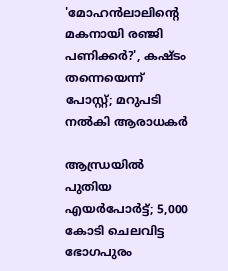'മോഹന്‍ലാലിന്റെ മകനായി രഞ്ജി പണിക്കര്‍?', കഷ്ടം തന്നെയെന്ന് പോസ്റ്റ്; മറുപടി നല്‍കി ആരാധകര്‍

ആന്ധ്രയില്‍ പുതിയ എയര്‍പോര്‍ട്ട്; 5,000 കോടി ചെലവിട്ട ഭോഗപുരം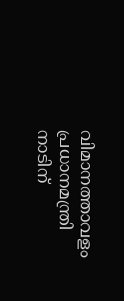വിമാനത്താവളം പ്രധാനമന്ത്രി നാടിന്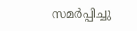സമര്‍പ്പിച്ചു